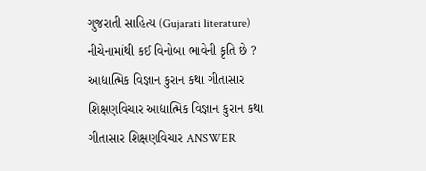ગુજરાતી સાહિત્ય (Gujarati literature) નીચેનામાંથી કઈ વિનોબા ભાવેની કૃતિ છે ? આદ્યાત્મિક વિજ્ઞાન કુરાન કથા ગીતાસાર શિક્ષણવિચાર આદ્યાત્મિક વિજ્ઞાન કુરાન કથા ગીતાસાર શિક્ષણવિચાર ANSWER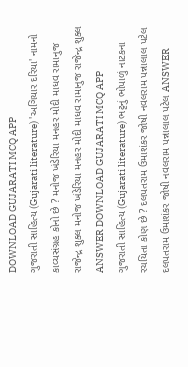DOWNLOAD GUJARATI MCQ APP
ગુજરાતી સાહિત્ય (Gujarati literature) 'અગિયાર દરિયા' નામનો કાવ્યસંગ્રહ કોનો છે ? મનોજ ખંડેરિયા મનહર મોદી માધવ રામાનુજ રાજેન્દ્ર શુક્લ મનોજ ખંડેરિયા મનહર મોદી માધવ રામાનુજ રાજેન્દ્ર શુક્લ ANSWER DOWNLOAD GUJARATI MCQ APP
ગુજરાતી સાહિત્ય (Gujarati literature) ભટ્ટનું ભોપાળું નાટકના રચયિતા કોણ છે ? દલપતરામ ઉમાશંકર જોષી નવલરામ પન્નાલાલ પટેલ દલપતરામ ઉમાશંકર જોષી નવલરામ પન્નાલાલ પટેલ ANSWER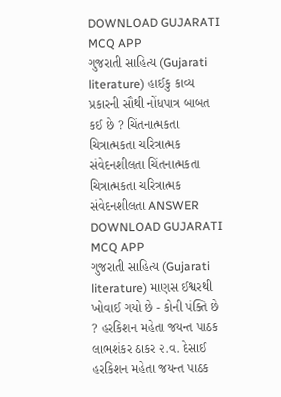DOWNLOAD GUJARATI MCQ APP
ગુજરાતી સાહિત્ય (Gujarati literature) હાઈકુ કાવ્ય પ્રકારની સૌથી નોંધપાત્ર બાબત કઈ છે ? ચિંતનાત્મકતા ચિત્રાત્મકતા ચરિત્રાત્મક સંવેદનશીલતા ચિંતનાત્મકતા ચિત્રાત્મકતા ચરિત્રાત્મક સંવેદનશીલતા ANSWER DOWNLOAD GUJARATI MCQ APP
ગુજરાતી સાહિત્ય (Gujarati literature) માણસ ઈશ્વરથી ખોવાઈ ગયો છે - કોની પંક્તિ છે ? હરકિશન મહેતા જયન્ત પાઠક લાભશંકર ઠાકર ૨.વ. દેસાઈ હરકિશન મહેતા જયન્ત પાઠક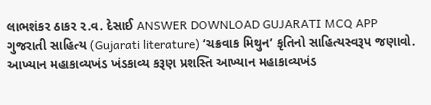લાભશંકર ઠાકર ૨.વ. દેસાઈ ANSWER DOWNLOAD GUJARATI MCQ APP
ગુજરાતી સાહિત્ય (Gujarati literature) ‘ચક્રવાક મિથુન’ કૃતિનો સાહિત્યસ્વરૂપ જણાવો. આખ્યાન મહાકાવ્યખંડ ખંડકાવ્ય કરૂણ પ્રશસ્તિ આખ્યાન મહાકાવ્યખંડ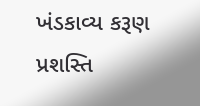ખંડકાવ્ય કરૂણ પ્રશસ્તિ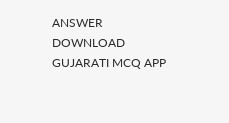ANSWER DOWNLOAD GUJARATI MCQ APP